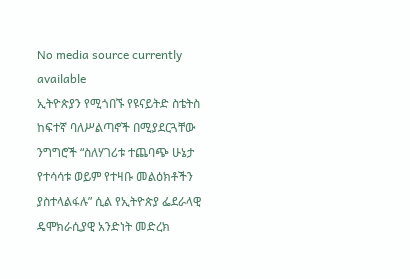No media source currently available
ኢትዮጵያን የሚጎበኙ የዩናይትድ ስቴትስ ከፍተኛ ባለሥልጣኖች በሚያደርጓቸው ንግግሮች “ስለሃገሪቱ ተጨባጭ ሁኔታ የተሳሳቱ ወይም የተዛቡ መልዕክቶችን ያስተላልፋሉ” ሲል የኢትዮጵያ ፌደራላዊ ዴሞክራሲያዊ አንድነት መድረክ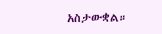አስታውቋል።